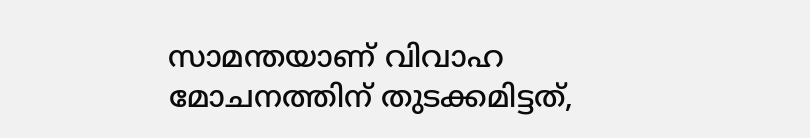സാമന്തയാണ് വിവാഹ മോചനത്തിന് തുടക്കമിട്ടത്,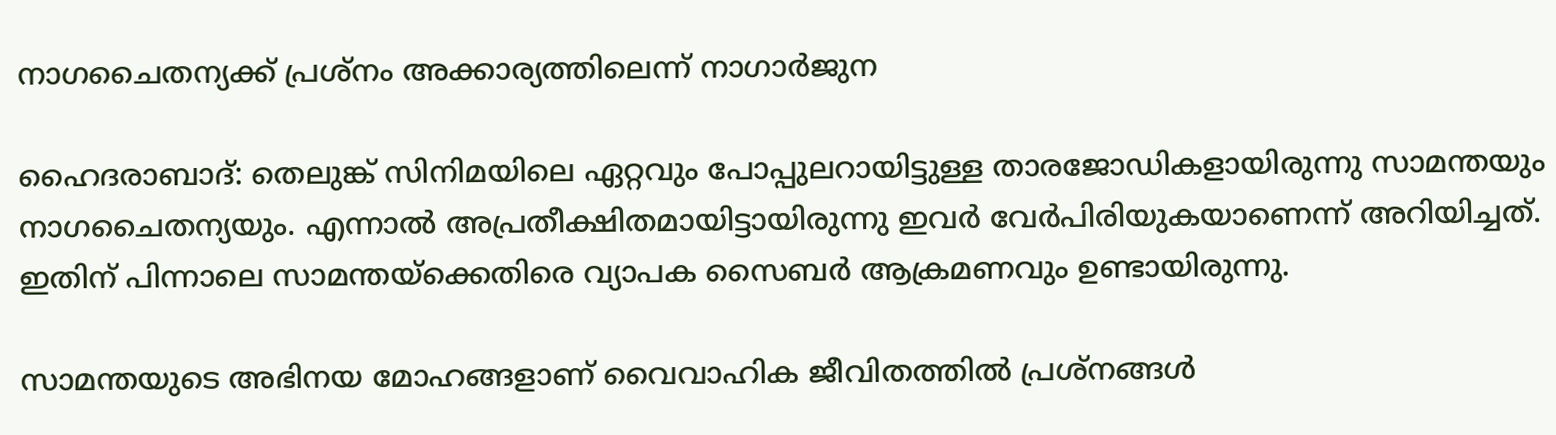നാഗചൈതന്യക്ക് പ്രശ്‌നം അക്കാര്യത്തിലെന്ന് നാഗാര്‍ജുന

ഹൈദരാബാദ്: തെലുങ്ക് സിനിമയിലെ ഏറ്റവും പോപ്പുലറായിട്ടുള്ള താരജോഡികളായിരുന്നു സാമന്തയും നാഗചൈതന്യയും. എന്നാല്‍ അപ്രതീക്ഷിതമായിട്ടായിരുന്നു ഇവര്‍ വേര്‍പിരിയുകയാണെന്ന് അറിയിച്ചത്. ഇതിന് പിന്നാലെ സാമന്തയ്‌ക്കെതിരെ വ്യാപക സൈബര്‍ ആക്രമണവും ഉണ്ടായിരുന്നു.

സാമന്തയുടെ അഭിനയ മോഹങ്ങളാണ് വൈവാഹിക ജീവിതത്തില്‍ പ്രശ്‌നങ്ങള്‍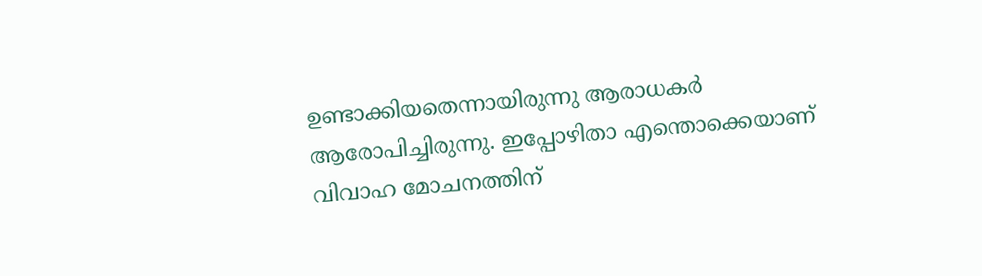ഉണ്ടാക്കിയതെന്നായിരുന്നു ആരാധകര്‍ ആരോപിച്ചിരുന്നു. ഇപ്പോഴിതാ എന്തൊക്കെയാണ് വിവാഹ മോചനത്തിന്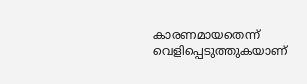കാരണമായതെന്ന് വെളിപ്പെടുത്തുകയാണ്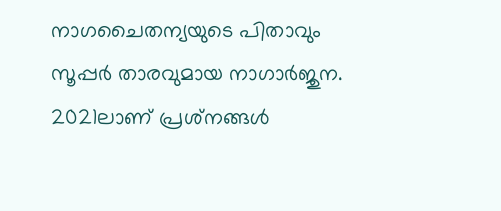നാഗചൈതന്യയുടെ പിതാവും സൂപ്പര്‍ താരവുമായ നാഗാര്‍ജുന. 2021ലാണ് പ്രശ്‌നങ്ങള്‍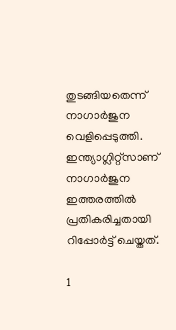തുടങ്ങിയതെന്ന് നാഗാര്‍ജുന വെളിപ്പെടുത്തി. ഇന്ത്യാഗ്ലിറ്റ്‌സാണ് നാഗാര്‍ജുന ഇത്തരത്തില്‍ പ്രതികരിച്ചതായി റിപ്പോര്‍ട്ട് ചെയ്തത്.

1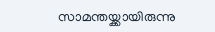സാമന്തയ്ക്കായിരുന്നു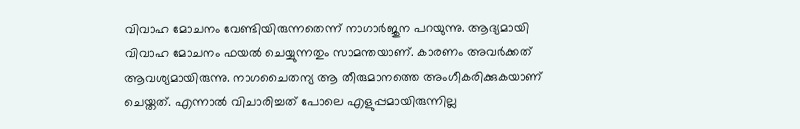വിവാഹ മോചനം വേണ്ടിയിരുന്നതെന്ന് നാഗാര്‍ജുന പറയുന്നു. ആദ്യമായി വിവാഹ മോചനം ഫയല്‍ ചെയ്യുന്നതും സാമന്തയാണ്. കാരണം അവര്‍ക്കത് ആവശ്യമായിരുന്നു. നാഗചൈതന്യ ആ തീരുമാനത്തെ അംഗീകരിക്കുകയാണ് ചെയ്തത്. എന്നാല്‍ വിചാരിച്ചത് പോലെ എളുപ്പമായിരുന്നില്ല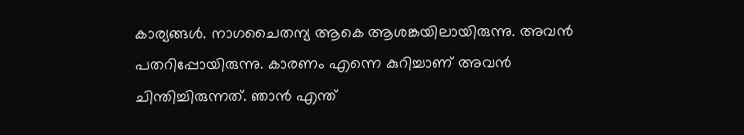കാര്യങ്ങള്‍. നാഗചൈതന്യ ആകെ ആശങ്കയിലായിരുന്നു. അവന്‍ പതറിപ്പോയിരുന്നു. കാരണം എന്നെ കുറിച്ചാണ് അവന്‍ ചിന്തിച്ചിരുന്നത്. ഞാന്‍ എന്ത്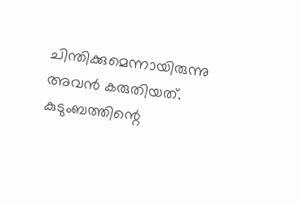ചിന്തിക്കുമെന്നായിരുന്നു അവന്‍ കരുതിയത്. കുടുംബത്തിന്റെ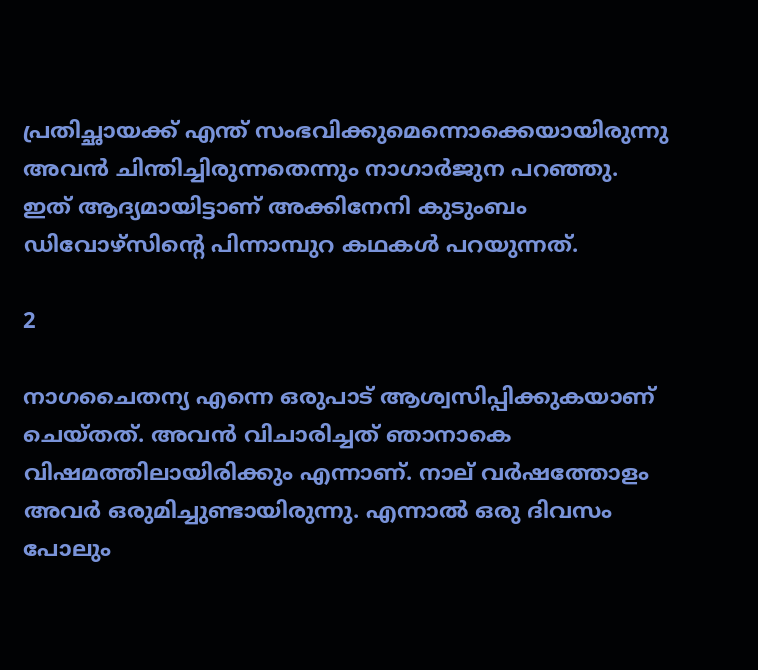പ്രതിച്ഛായക്ക് എന്ത് സംഭവിക്കുമെന്നൊക്കെയായിരുന്നു അവന്‍ ചിന്തിച്ചിരുന്നതെന്നും നാഗാര്‍ജുന പറഞ്ഞു. ഇത് ആദ്യമായിട്ടാണ് അക്കിനേനി കുടുംബം ഡിവോഴ്‌സിന്റെ പിന്നാമ്പുറ കഥകള്‍ പറയുന്നത്.

2

നാഗചൈതന്യ എന്നെ ഒരുപാട് ആശ്വസിപ്പിക്കുകയാണ് ചെയ്തത്. അവന്‍ വിചാരിച്ചത് ഞാനാകെ വിഷമത്തിലായിരിക്കും എന്നാണ്. നാല് വര്‍ഷത്തോളം അവര്‍ ഒരുമിച്ചുണ്ടായിരുന്നു. എന്നാല്‍ ഒരു ദിവസം പോലും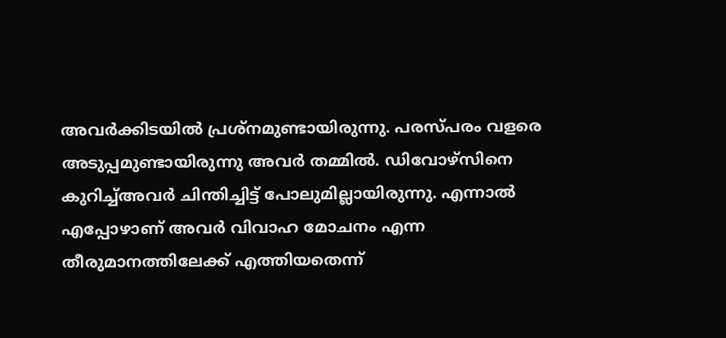അവര്‍ക്കിടയില്‍ പ്രശ്‌നമുണ്ടായിരുന്നു. പരസ്പരം വളരെ അടുപ്പമുണ്ടായിരുന്നു അവര്‍ തമ്മില്‍. ഡിവോഴ്‌സിനെ കുറിച്ച്അവര്‍ ചിന്തിച്ചിട്ട് പോലുമില്ലായിരുന്നു. എന്നാല്‍ എപ്പോഴാണ് അവര്‍ വിവാഹ മോചനം എന്ന തീരുമാനത്തിലേക്ക് എത്തിയതെന്ന്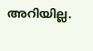അറിയില്ല.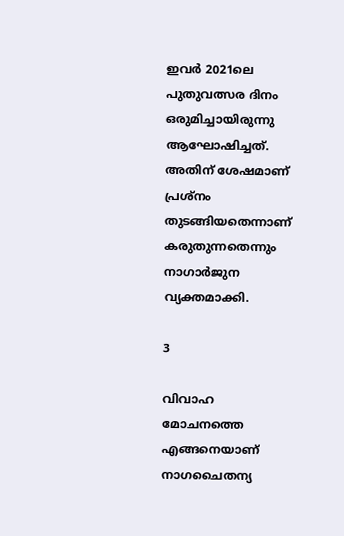ഇവര്‍ 2021ലെ പുതുവത്സര ദിനം ഒരുമിച്ചായിരുന്നു ആഘോഷിച്ചത്. അതിന് ശേഷമാണ് പ്രശ്‌നം തുടങ്ങിയതെന്നാണ് കരുതുന്നതെന്നും നാഗാര്‍ജുന വ്യക്തമാക്കി.

3

വിവാഹ മോചനത്തെ എങ്ങനെയാണ് നാഗചൈതന്യ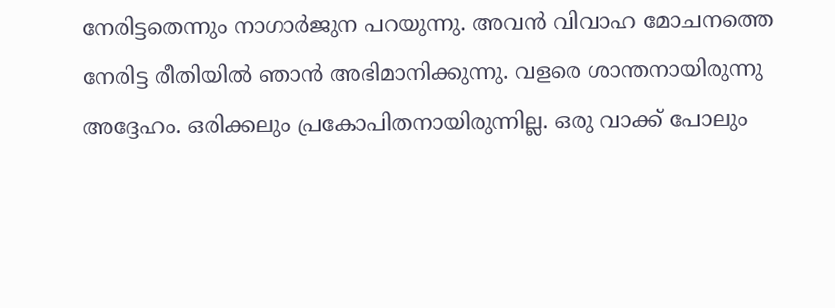നേരിട്ടതെന്നും നാഗാര്‍ജുന പറയുന്നു. അവന്‍ വിവാഹ മോചനത്തെ നേരിട്ട രീതിയില്‍ ഞാന്‍ അഭിമാനിക്കുന്നു. വളരെ ശാന്തനായിരുന്നു അദ്ദേഹം. ഒരിക്കലും പ്രകോപിതനായിരുന്നില്ല. ഒരു വാക്ക് പോലും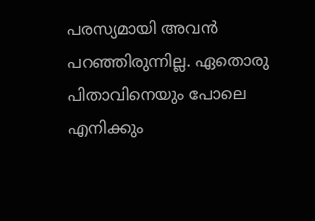പരസ്യമായി അവന്‍ പറഞ്ഞിരുന്നില്ല. ഏതൊരു പിതാവിനെയും പോലെ എനിക്കും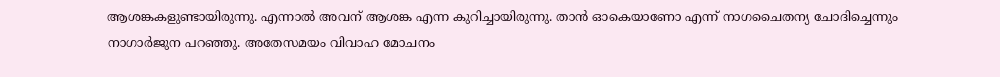ആശങ്കകളുണ്ടായിരുന്നു. എന്നാല്‍ അവന് ആശങ്ക എന്ന കുറിച്ചായിരുന്നു. താന്‍ ഓകെയാണോ എന്ന് നാഗചൈതന്യ ചോദിച്ചെന്നും നാഗാര്‍ജുന പറഞ്ഞു. അതേസമയം വിവാഹ മോചനം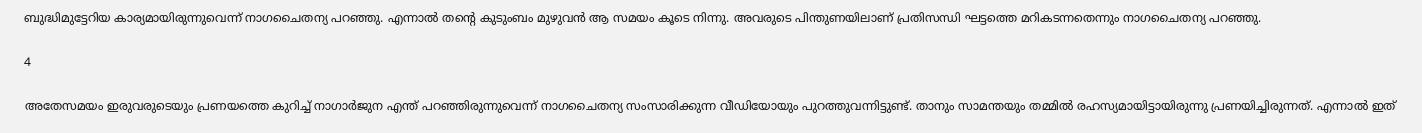ബുദ്ധിമുട്ടേറിയ കാര്യമായിരുന്നുവെന്ന് നാഗചൈതന്യ പറഞ്ഞു. എന്നാല്‍ തന്റെ കുടുംബം മുഴുവന്‍ ആ സമയം കൂടെ നിന്നു. അവരുടെ പിന്തുണയിലാണ് പ്രതിസന്ധി ഘട്ടത്തെ മറികടന്നതെന്നും നാഗചൈതന്യ പറഞ്ഞു.

4

അതേസമയം ഇരുവരുടെയും പ്രണയത്തെ കുറിച്ച് നാഗാര്‍ജുന എന്ത് പറഞ്ഞിരുന്നുവെന്ന് നാഗചൈതന്യ സംസാരിക്കുന്ന വീഡിയോയും പുറത്തുവന്നിട്ടുണ്ട്. താനും സാമന്തയും തമ്മില്‍ രഹസ്യമായിട്ടായിരുന്നു പ്രണയിച്ചിരുന്നത്. എന്നാല്‍ ഇത്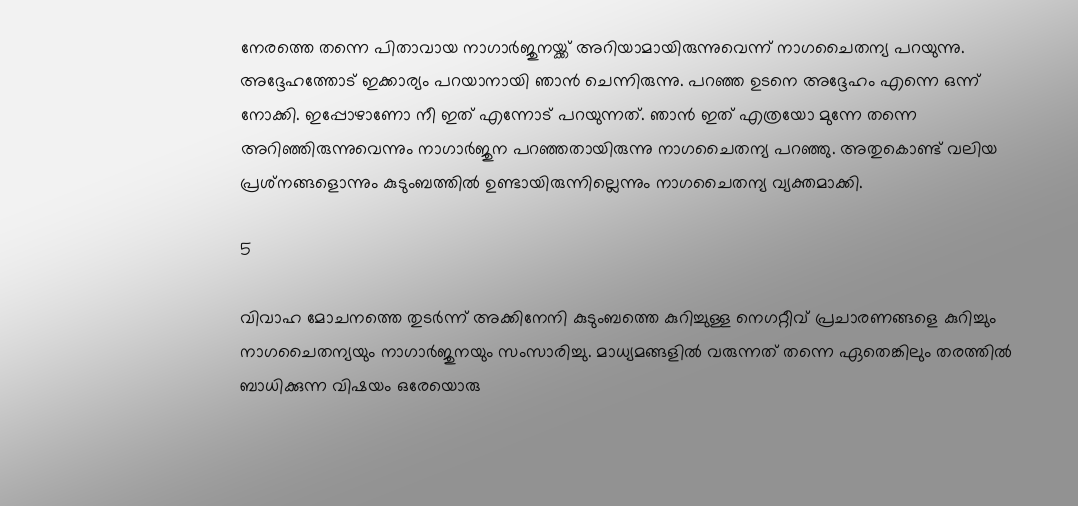നേരത്തെ തന്നെ പിതാവായ നാഗാര്‍ജുനയ്ക്ക് അറിയാമായിരുന്നുവെന്ന് നാഗചൈതന്യ പറയുന്നു. അദ്ദേഹത്തോട് ഇക്കാര്യം പറയാനായി ഞാന്‍ ചെന്നിരുന്നു. പറഞ്ഞ ഉടനെ അദ്ദേഹം എന്നെ ഒന്ന് നോക്കി. ഇപ്പോഴാണോ നീ ഇത് എന്നോട് പറയുന്നത്. ഞാന്‍ ഇത് എത്രയോ മുന്നേ തന്നെ അറിഞ്ഞിരുന്നുവെന്നും നാഗാര്‍ജുന പറഞ്ഞതായിരുന്നു നാഗചൈതന്യ പറഞ്ഞു. അതുകൊണ്ട് വലിയ പ്രശ്‌നങ്ങളൊന്നും കുടുംബത്തില്‍ ഉണ്ടായിരുന്നില്ലെന്നും നാഗചൈതന്യ വ്യക്തമാക്കി.

5

വിവാഹ മോചനത്തെ തുടര്‍ന്ന് അക്കിനേനി കുടുംബത്തെ കുറിച്ചുള്ള നെഗറ്റീവ് പ്രചാരണങ്ങളെ കുറിച്ചും നാഗചൈതന്യയും നാഗാര്‍ജുനയും സംസാരിച്ചു. മാധ്യമങ്ങളില്‍ വരുന്നത് തന്നെ ഏതെങ്കിലും തരത്തില്‍ ബാധിക്കുന്ന വിഷയം ഒരേയൊരു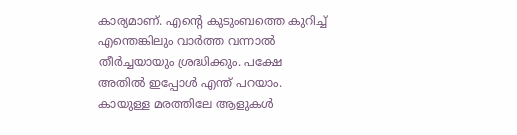കാര്യമാണ്. എന്റെ കുടുംബത്തെ കുറിച്ച് എന്തെങ്കിലും വാര്‍ത്ത വന്നാല്‍ തീര്‍ച്ചയായും ശ്രദ്ധിക്കും. പക്ഷേ അതില്‍ ഇപ്പോള്‍ എന്ത് പറയാം. കായുള്ള മരത്തിലേ ആളുകള്‍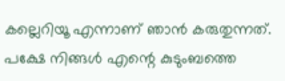കല്ലെറിയൂ എന്നാണ് ഞാന്‍ കരുതുന്നത്. പക്ഷേ നിങ്ങള്‍ എന്റെ കുടുംബത്തെ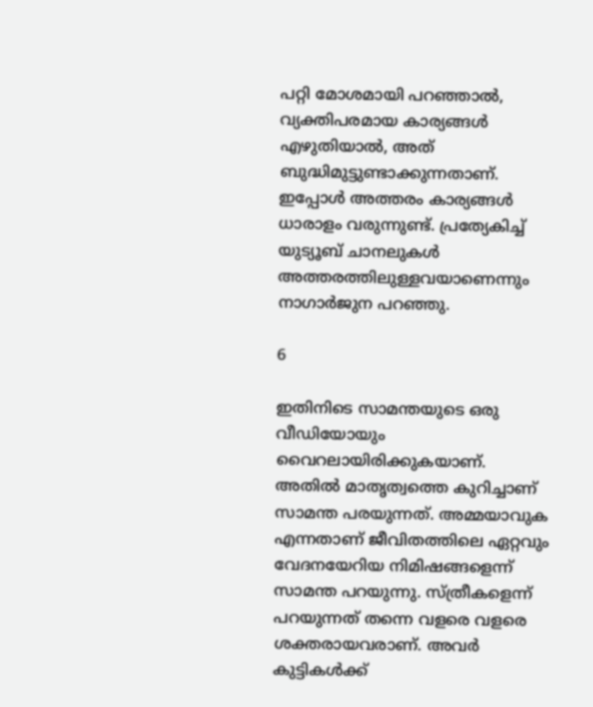പറ്റി മോശമായി പറഞ്ഞാല്‍, വ്യക്തിപരമായ കാര്യങ്ങള്‍ എഴുതിയാല്‍, അത് ബുദ്ധിമുട്ടുണ്ടാക്കുന്നതാണ്. ഇപ്പോള്‍ അത്തരം കാര്യങ്ങള്‍ ധാരാളം വരുന്നുണ്ട്. പ്രത്യേകിച്ച് യുട്യൂബ് ചാനലുകള്‍ അത്തരത്തിലുള്ളവയാണെന്നും നാഗാര്‍ജുന പറഞ്ഞു.

6

ഇതിനിടെ സാമന്തയുടെ ഒരു വീഡിയോയും വൈറലായിരിക്കുകയാണ്. അതില്‍ മാതൃത്വത്തെ കുറിച്ചാണ് സാമന്ത പരയുന്നത്. അമ്മയാവുക എന്നതാണ് ജീവിതത്തിലെ ഏറ്റവും വേദനയേറിയ നിമിഷങ്ങളെന്ന് സാമന്ത പറയുന്നു. സ്ത്രീകളെന്ന് പറയുന്നത് തന്നെ വളരെ വളരെ ശക്തരായവരാണ്. അവര്‍ കുട്ടികള്‍ക്ക്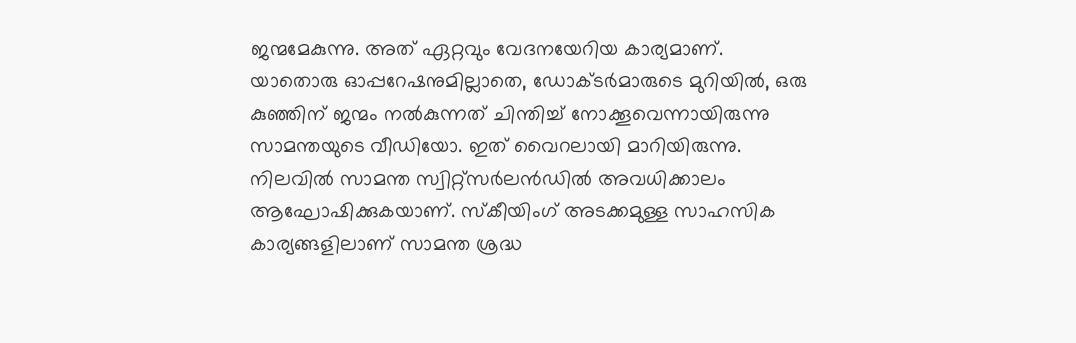ജന്മമേകുന്നു. അത് ഏറ്റവും വേദനയേറിയ കാര്യമാണ്. യാതൊരു ഓപ്പറേഷനുമില്ലാതെ, ഡോക്ടര്‍മാരുടെ മുറിയില്‍, ഒരു കുഞ്ഞിന് ജന്മം നല്‍കുന്നത് ചിന്തിച്ച് നോക്കൂവെന്നായിരുന്നു സാമന്തയുടെ വീഡിയോ. ഇത് വൈറലായി മാറിയിരുന്നു. നിലവില്‍ സാമന്ത സ്വിറ്റ്‌സര്‍ലന്‍ഡില്‍ അവധിക്കാലം ആഘോഷിക്കുകയാണ്. സ്‌കീയിംഗ് അടക്കമുള്ള സാഹസിക കാര്യങ്ങളിലാണ് സാമന്ത ശ്രദ്ധ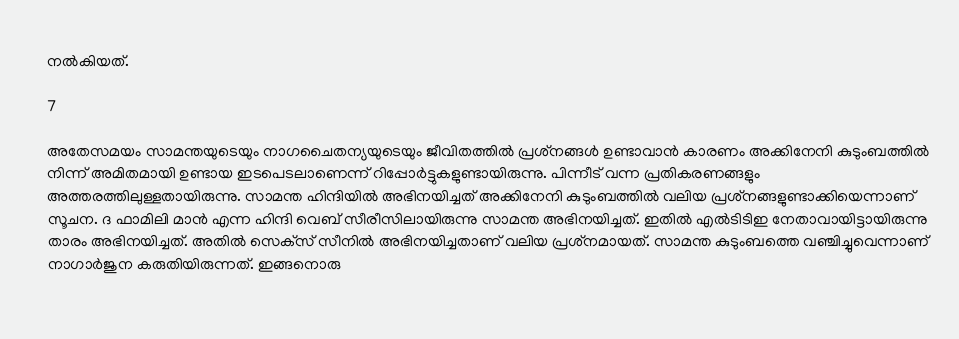നല്‍കിയത്.

7

അതേസമയം സാമന്തയുടെയും നാഗചൈതന്യയുടെയും ജീവിതത്തില്‍ പ്രശ്‌നങ്ങള്‍ ഉണ്ടാവാന്‍ കാരണം അക്കിനേനി കുടുംബത്തില്‍ നിന്ന് അമിതമായി ഉണ്ടായ ഇടപെടലാണെന്ന് റിപ്പോര്‍ട്ടുകളുണ്ടായിരുന്നു. പിന്നീട് വന്ന പ്രതികരണങ്ങളും അത്തരത്തിലുള്ളതായിരുന്നു. സാമന്ത ഹിന്ദിയില്‍ അഭിനയിച്ചത് അക്കിനേനി കുടുംബത്തില്‍ വലിയ പ്രശ്‌നങ്ങളുണ്ടാക്കിയെന്നാണ് സൂചന. ദ ഫാമിലി മാന്‍ എന്ന ഹിന്ദി വെബ് സീരീസിലായിരുന്നു സാമന്ത അഭിനയിച്ചത്. ഇതില്‍ എല്‍ടിടിഇ നേതാവായിട്ടായിരുന്നു താരം അഭിനയിച്ചത്. അതില്‍ സെക്‌സ് സീനില്‍ അഭിനയിച്ചതാണ് വലിയ പ്രശ്‌നമായത്. സാമന്ത കുടുംബത്തെ വഞ്ചിച്ചുവെന്നാണ് നാഗാര്‍ജുന കരുതിയിരുന്നത്. ഇങ്ങനൊരു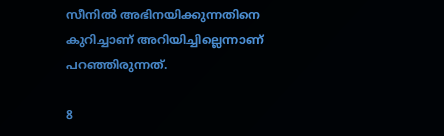സീനില്‍ അഭിനയിക്കുന്നതിനെ കുറിച്ചാണ് അറിയിച്ചില്ലെന്നാണ് പറഞ്ഞിരുന്നത്.

8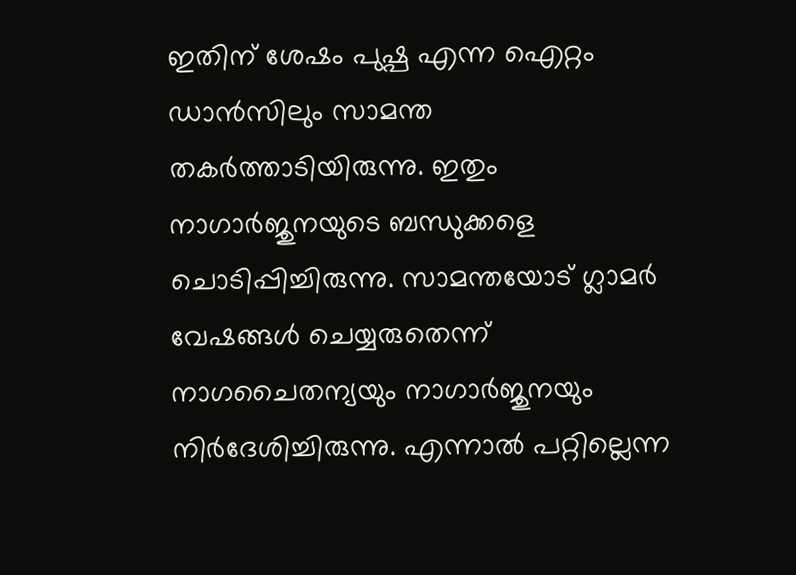ഇതിന് ശേഷം പുഷ്പ എന്ന ഐറ്റം ഡാന്‍സിലും സാമന്ത തകര്‍ത്താടിയിരുന്നു. ഇതും നാഗാര്‍ജുനയുടെ ബന്ധുക്കളെ ചൊടിപ്പിച്ചിരുന്നു. സാമന്തയോട് ഗ്ലാമര്‍ വേഷങ്ങള്‍ ചെയ്യരുതെന്ന് നാഗചൈതന്യയും നാഗാര്‍ജുനയും നിര്‍ദേശിച്ചിരുന്നു. എന്നാല്‍ പറ്റില്ലെന്ന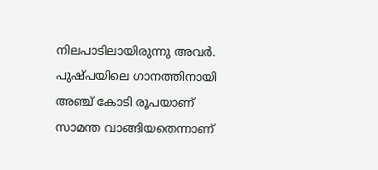നിലപാടിലായിരുന്നു അവര്‍. പുഷ്പയിലെ ഗാനത്തിനായി അഞ്ച് കോടി രൂപയാണ് സാമന്ത വാങ്ങിയതെന്നാണ്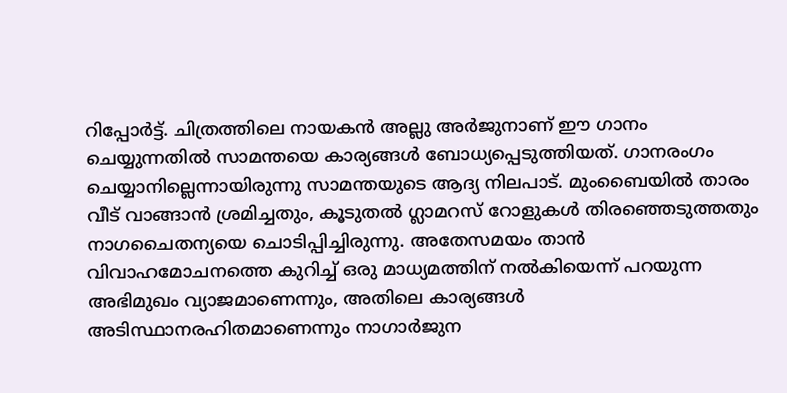റിപ്പോര്‍ട്ട്. ചിത്രത്തിലെ നായകന്‍ അല്ലു അര്‍ജുനാണ് ഈ ഗാനം ചെയ്യുന്നതില്‍ സാമന്തയെ കാര്യങ്ങള്‍ ബോധ്യപ്പെടുത്തിയത്. ഗാനരംഗം ചെയ്യാനില്ലെന്നായിരുന്നു സാമന്തയുടെ ആദ്യ നിലപാട്. മുംബൈയില്‍ താരം വീട് വാങ്ങാന്‍ ശ്രമിച്ചതും, കൂടുതല്‍ ഗ്ലാമറസ് റോളുകള്‍ തിരഞ്ഞെടുത്തതും നാഗചൈതന്യയെ ചൊടിപ്പിച്ചിരുന്നു. അതേസമയം താന്‍ വിവാഹമോചനത്തെ കുറിച്ച് ഒരു മാധ്യമത്തിന് നല്‍കിയെന്ന് പറയുന്ന അഭിമുഖം വ്യാജമാണെന്നും, അതിലെ കാര്യങ്ങള്‍ അടിസ്ഥാനരഹിതമാണെന്നും നാഗാര്‍ജുന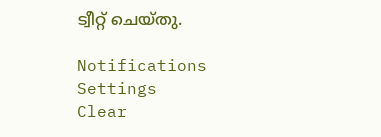ട്വീറ്റ് ചെയ്തു.

Notifications
Settings
Clear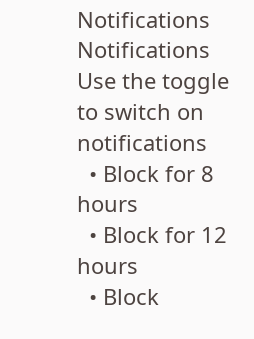Notifications
Notifications
Use the toggle to switch on notifications
  • Block for 8 hours
  • Block for 12 hours
  • Block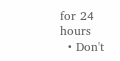for 24 hours
  • Don't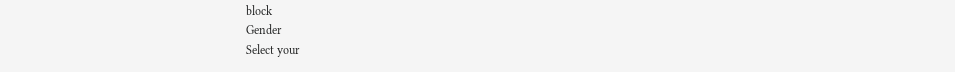block
Gender
Select your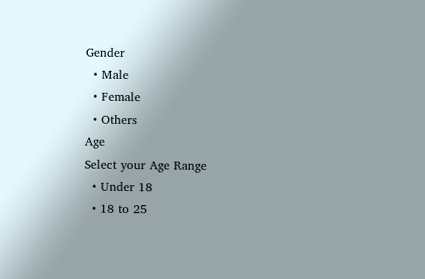Gender
  • Male
  • Female
  • Others
Age
Select your Age Range
  • Under 18
  • 18 to 25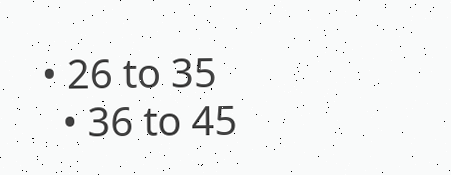• 26 to 35
  • 36 to 45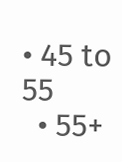• 45 to 55
  • 55+